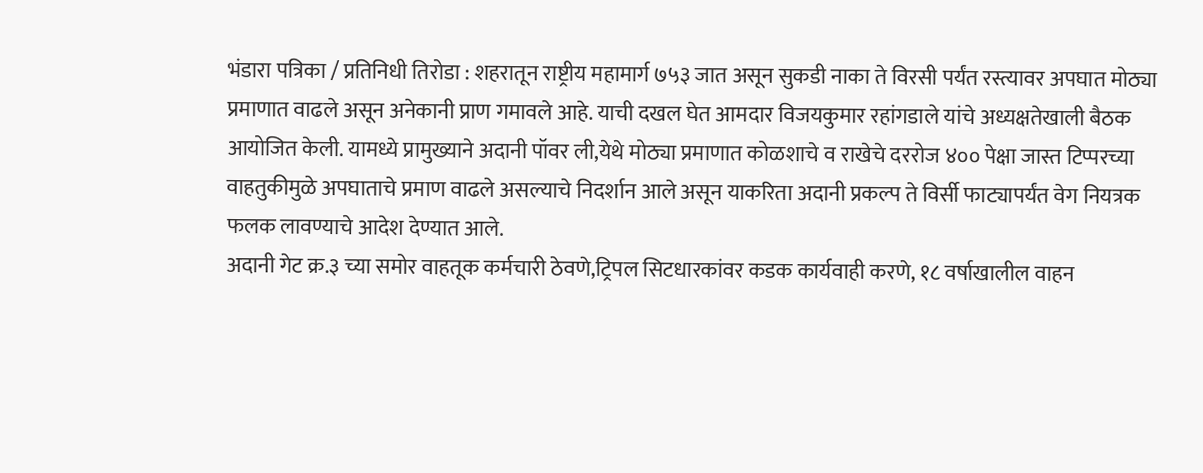भंडारा पत्रिका / प्रतिनिधी तिरोडा : शहरातून राष्ट्रीय महामार्ग ७५३ जात असून सुकडी नाका ते विरसी पर्यंत रस्त्यावर अपघात मोठ्या प्रमाणात वाढले असून अनेकानी प्राण गमावले आहे. याची दखल घेत आमदार विजयकुमार रहांगडाले यांचे अध्यक्षतेखाली बैठक आयोजित केली. यामध्ये प्रामुख्याने अदानी पॉवर ली,येथे मोठ्या प्रमाणात कोळशाचे व राखेचे दररोज ४०० पेक्षा जास्त टिप्परच्या वाहतुकीमुळे अपघाताचे प्रमाण वाढले असल्याचे निदर्शान आले असून याकरिता अदानी प्रकल्प ते विर्सी फाट्यापर्यंत वेग नियत्रक फलक लावण्याचे आदेश देण्यात आले.
अदानी गेट क्र.३ च्या समोर वाहतूक कर्मचारी ठेवणे,ट्रिपल सिटधारकांवर कडक कार्यवाही करणे, १८ वर्षाखालील वाहन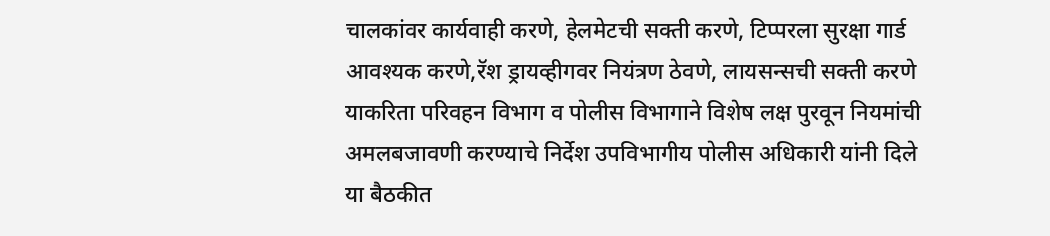चालकांवर कार्यवाही करणे, हेलमेटची सक्ती करणे, टिप्परला सुरक्षा गार्ड आवश्यक करणे,रॅश ड्रायव्हीगवर नियंत्रण ठेवणे, लायसन्सची सक्ती करणे याकरिता परिवहन विभाग व पोलीस विभागाने विशेष लक्ष पुरवून नियमांची अमलबजावणी करण्याचे निर्देश उपविभागीय पोलीस अधिकारी यांनी दिले या बैठकीत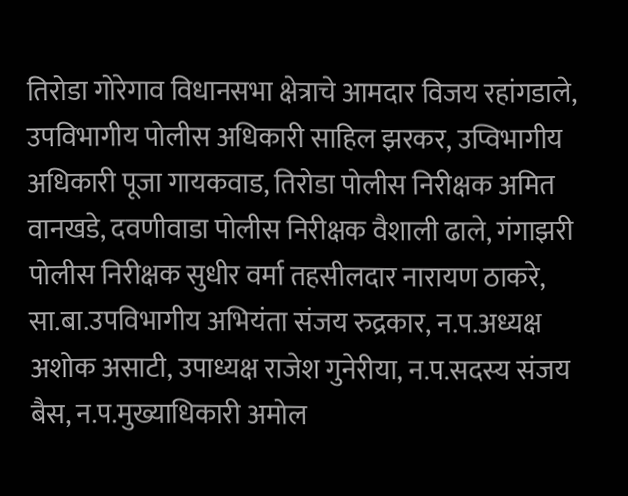तिरोडा गोरेगाव विधानसभा क्षेत्राचे आमदार विजय रहांगडाले, उपविभागीय पोलीस अधिकारी साहिल झरकर, उप्विभागीय अधिकारी पूजा गायकवाड, तिरोडा पोलीस निरीक्षक अमित वानखडे, दवणीवाडा पोलीस निरीक्षक वैशाली ढाले, गंगाझरी पोलीस निरीक्षक सुधीर वर्मा तहसीलदार नारायण ठाकरे, सा.बा.उपविभागीय अभियंता संजय रुद्रकार, न.प.अध्यक्ष अशोक असाटी, उपाध्यक्ष राजेश गुनेरीया, न.प.सदस्य संजय बैस, न.प.मुख्याधिकारी अमोल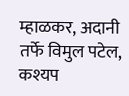म्हाळकर, अदानी तर्फे विमुल पटेल, कश्यप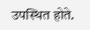उपस्थित होते.